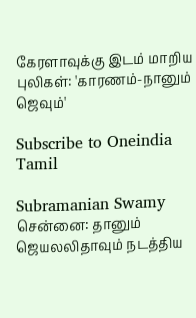கேரளாவுக்கு இடம் மாறிய புலிகள்: 'காரணம்-நானும் ஜெவும்'

Subscribe to Oneindia Tamil

Subramanian Swamy
சென்னை: தானும் ஜெயலலிதாவும் நடத்திய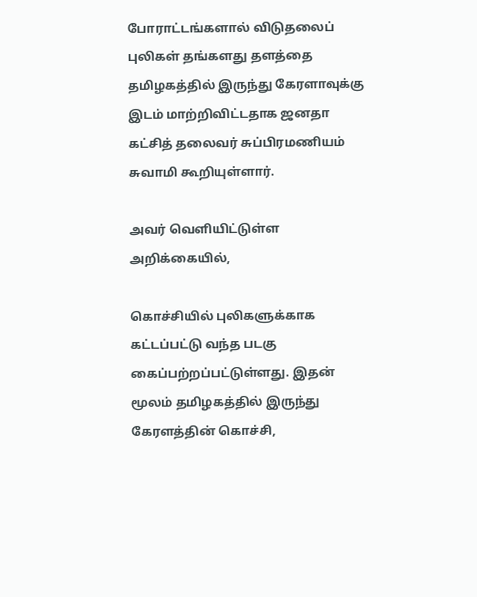போராட்டங்களால் விடுதலைப் புலிகள் தங்களது தளத்தை தமிழகத்தில் இருந்து கேரளாவுக்கு இடம் மாற்றிவிட்டதாக ஜனதா கட்சித் தலைவர் சுப்பிரமணியம் சுவாமி கூறியுள்ளார்.

அவர் வெளியிட்டுள்ள அறிக்கையில்,

கொச்சியில் புலிகளுக்காக கட்டப்பட்டு வந்த படகு கைப்பற்றப்பட்டுள்ளது. இதன் மூலம் தமிழகத்தில் இருந்து கேரளத்தின் கொச்சி,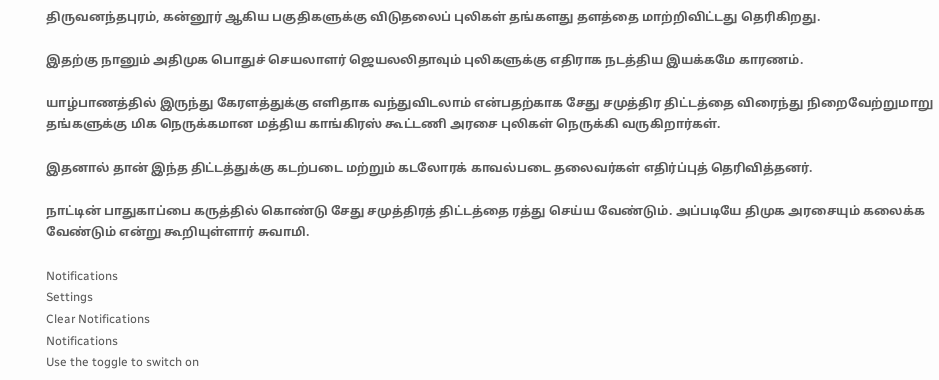திருவனந்தபுரம், கன்னூர் ஆகிய பகுதிகளுக்கு விடுதலைப் புலிகள் தங்களது தளத்தை மாற்றிவிட்டது தெரிகிறது.

இதற்கு நானும் அதிமுக பொதுச் செயலாளர் ஜெயலலிதாவும் புலிகளுக்கு எதிராக நடத்திய இயக்கமே காரணம்.

யாழ்பாணத்தில் இருந்து கேரளத்துக்கு எளிதாக வந்துவிடலாம் என்பதற்காக சேது சமுத்திர திட்டத்தை விரைந்து நிறைவேற்றுமாறு தங்களுக்கு மிக நெருக்கமான மத்திய காங்கிரஸ் கூட்டணி அரசை புலிகள் நெருக்கி வருகிறார்கள்.

இதனால் தான் இந்த திட்டத்துக்கு கடற்படை மற்றும் கடலோரக் காவல்படை தலைவர்கள் எதிர்ப்புத் தெரிவித்தனர்.

நாட்டின் பாதுகாப்பை கருத்தில் கொண்டு சேது சமுத்திரத் திட்டத்தை ரத்து செய்ய வேண்டும். அப்படியே திமுக அரசையும் கலைக்க வேண்டும் என்று கூறியுள்ளார் சுவாமி.

Notifications
Settings
Clear Notifications
Notifications
Use the toggle to switch on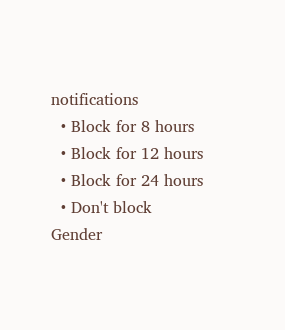notifications
  • Block for 8 hours
  • Block for 12 hours
  • Block for 24 hours
  • Don't block
Gender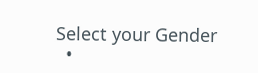Select your Gender
  •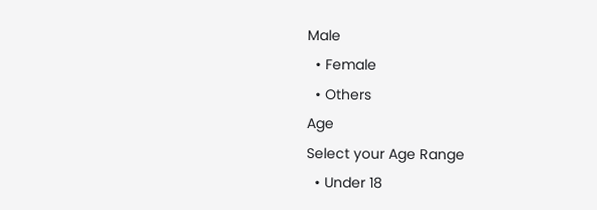Male
  • Female
  • Others
Age
Select your Age Range
  • Under 18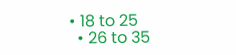• 18 to 25
  • 26 to 35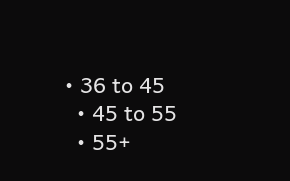• 36 to 45
  • 45 to 55
  • 55+